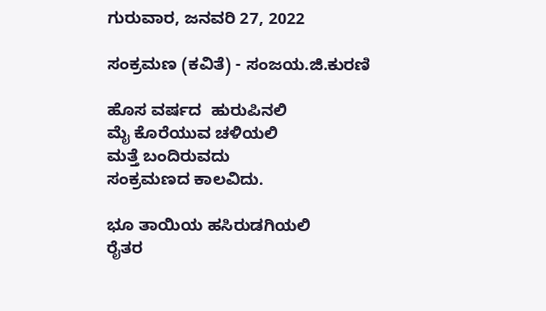ಗುರುವಾರ, ಜನವರಿ 27, 2022

ಸಂಕ್ರಮಣ (ಕವಿತೆ) - ಸಂಜಯ.ಜಿ.ಕುರಣಿ

ಹೊಸ ವರ್ಷದ  ಹುರುಪಿನಲಿ
ಮೈ ಕೊರೆಯುವ ಚಳಿಯಲಿ
ಮತ್ತೆ ಬಂದಿರುವದು
ಸಂಕ್ರಮಣದ ಕಾಲವಿದು.

ಭೂ ತಾಯಿಯ ಹಸಿರುಡಗಿಯಲಿ
ರೈತರ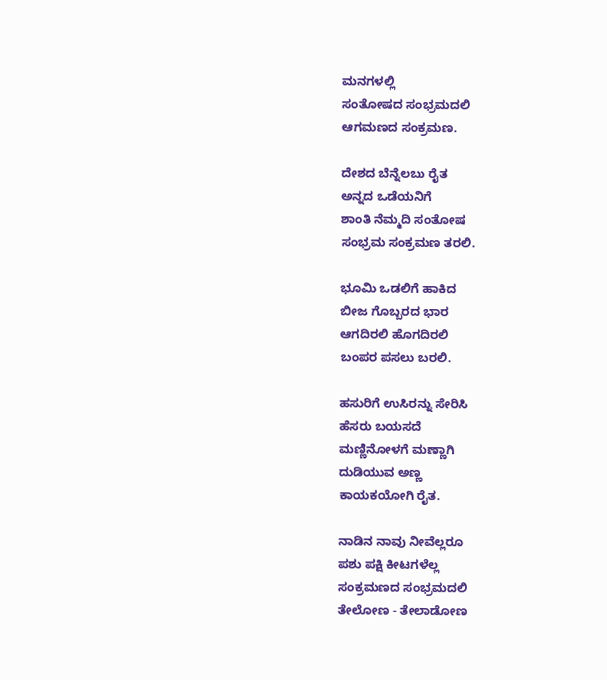ಮನಗಳಲ್ಲಿ
ಸಂತೋಷದ ಸಂಭ್ರಮದಲಿ
ಆಗಮಣದ ಸಂಕ್ರಮಣ.

ದೇಶದ ಬೆನ್ನೆಲಬು ರೈತ
ಅನ್ನದ ಒಡೆಯನಿಗೆ
ಶಾಂತಿ ನೆಮ್ಮದಿ ಸಂತೋಷ
ಸಂಭ್ರಮ ಸಂಕ್ರಮಣ ತರಲಿ.

ಭೂಮಿ ಒಡಲಿಗೆ ಹಾಕಿದ
ಬೀಜ ಗೊಬ್ಬರದ ಭಾರ
ಆಗದಿರಲಿ ಹೊಗದಿರಲಿ
ಬಂಪರ ಪಸಲು ಬರಲಿ.

ಹಸುರಿಗೆ ಉಸಿರನ್ನು ಸೇರಿಸಿ
ಹೆಸರು ಬಯಸದೆ
ಮಣ್ಣಿನೋಳಗೆ ಮಣ್ಣಾಗಿ
ದುಡಿಯುವ ಅಣ್ಣ
ಕಾಯಕಯೋಗಿ ರೈತ.

ನಾಡಿನ ನಾವು ನೀವೆಲ್ಲರೂ
ಪಶು ಪಕ್ಷಿ ಕೀಟಗಳೆಲ್ಲ
ಸಂಕ್ರಮಣದ ಸಂಭ್ರಮದಲಿ
ತೇಲೋಣ - ತೇಲಾಡೋಣ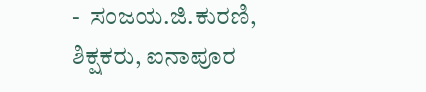-  ಸಂಜಯ.ಜಿ.ಕುರಣಿ,  ಶಿಕ್ಷಕರು, ಐನಾಪೂರ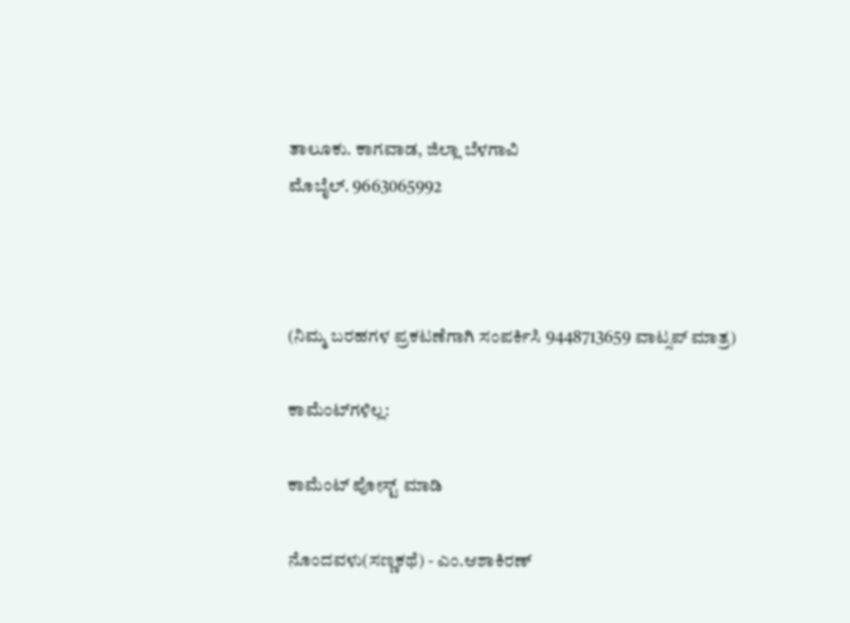ತಾಲೂಕು. ಕಾಗವಾಡ, ಜಿಲ್ಲಾ ಬೆಳಗಾವಿ
ಮೊಬೈಲ್. 9663065992



(ನಿಮ್ಮ ಬರಹಗಳ ಪ್ರಕಟಣೆಗಾಗಿ ಸಂಪರ್ಕಿಸಿ 9448713659 ವಾಟ್ಸಪ್ ಮಾತ್ರ)

ಕಾಮೆಂಟ್‌ಗಳಿಲ್ಲ:

ಕಾಮೆಂಟ್‌‌ ಪೋಸ್ಟ್‌ ಮಾಡಿ

ನೊಂದವಳು(ಸಣ್ಣಕಥೆ) - ಎಂ.ಆಶಾಕಿರಣ್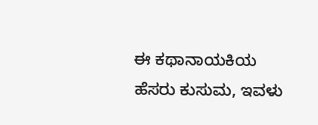ಈ ಕಥಾನಾಯಕಿಯ ಹೆಸರು ಕುಸುಮ, ಇವಳು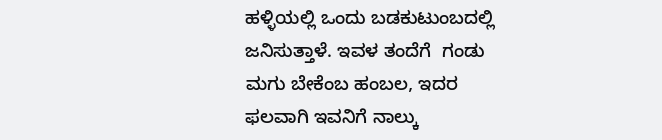ಹಳ್ಳಿಯಲ್ಲಿ ಒಂದು ಬಡಕುಟುಂಬದಲ್ಲಿ ಜನಿಸುತ್ತಾಳೆ. ಇವಳ ತಂದೆಗೆ  ಗಂಡು ಮಗು ಬೇಕೆಂಬ ಹಂಬಲ, ಇದರ ಫಲವಾಗಿ ಇವನಿಗೆ ನಾಲ್ಕು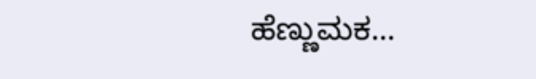ಹೆಣ್ಣುಮಕ...